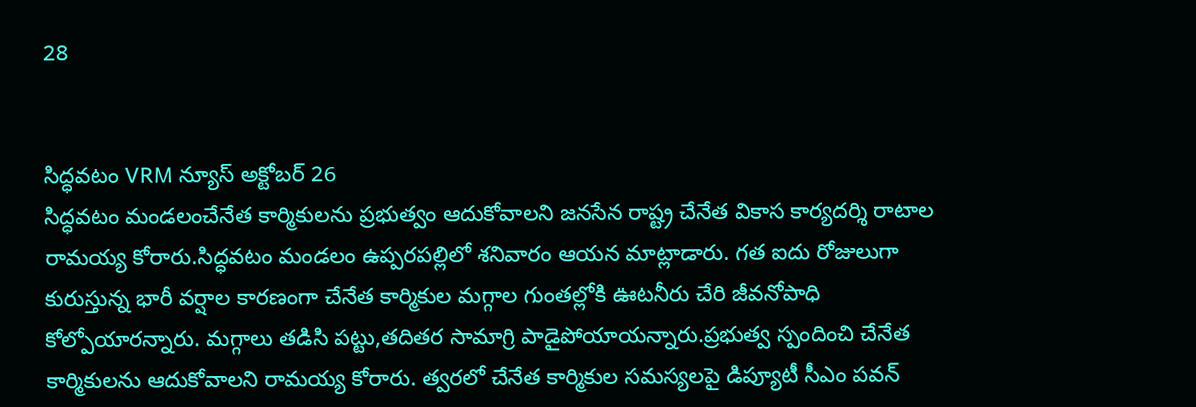28


సిద్ధవటం VRM న్యూస్ అక్టోబర్ 26
సిద్ధవటం మండలంచేనేత కార్మికులను ప్రభుత్వం ఆదుకోవాలని జనసేన రాష్ట్ర చేనేత వికాస కార్యదర్శి రాటాల రామయ్య కోరారు.సిద్ధవటం మండలం ఉప్పరపల్లిలో శనివారం ఆయన మాట్లాడారు. గత ఐదు రోజులుగా కురుస్తున్న భారీ వర్షాల కారణంగా చేనేత కార్మికుల మగ్గాల గుంతల్లోకి ఊటనీరు చేరి జీవనోపాధి కోల్పోయారన్నారు. మగ్గాలు తడిసి పట్టు,తదితర సామాగ్రి పాడైపోయాయన్నారు.ప్రభుత్వ స్పందించి చేనేత కార్మికులను ఆదుకోవాలని రామయ్య కోరారు. త్వరలో చేనేత కార్మికుల సమస్యలపై డిప్యూటీ సీఎం పవన్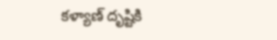కళ్యాణ్ దృష్టికి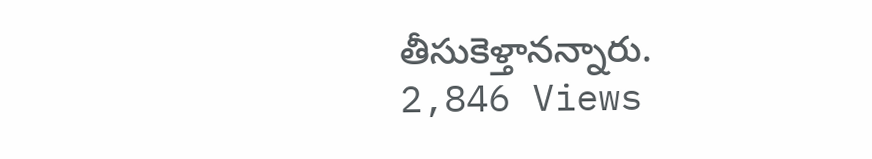తీసుకెళ్తానన్నారు.
2,846 Views